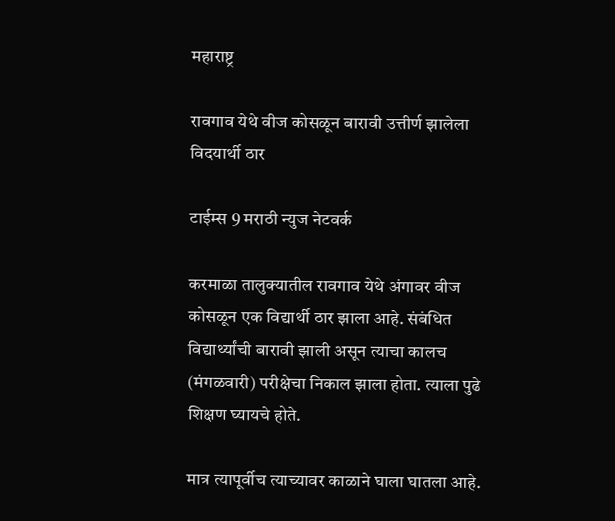महाराष्ट्र

रावगाव येथे वीज कोसळून बारावी उत्तीर्ण झालेला विदयार्थी ठार

टाईम्स 9 मराठी न्युज नेटवर्क

करमाळा तालुक्यातील रावगाव येथे अंगावर वीज कोसळून एक विद्यार्थी ठार झाला आहे. संबंधित विद्यार्थ्यांची बारावी झाली असून त्याचा कालच (मंगळवारी) परीक्षेचा निकाल झाला होता. त्याला पुढे शिक्षण घ्यायचे होते.

मात्र त्यापूर्वीच त्याच्यावर काळाने घाला घातला आहे.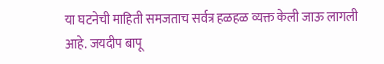या घटनेची माहिती समजताच सर्वत्र हळहळ व्यक्त केली जाऊ लागली आहे. जयदीप बापू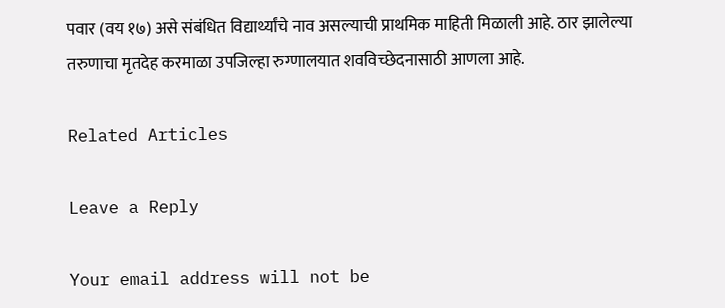पवार (वय १७) असे संबंधित विद्यार्थ्यांचे नाव असल्याची प्राथमिक माहिती मिळाली आहे. ठार झालेल्या तरुणाचा मृतदेह करमाळा उपजिल्हा रुग्णालयात शवविच्छेदनासाठी आणला आहे.

Related Articles

Leave a Reply

Your email address will not be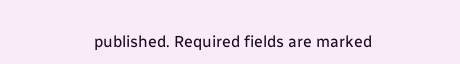published. Required fields are marked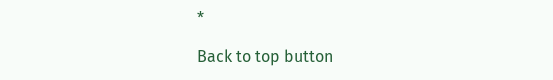*

Back to top button